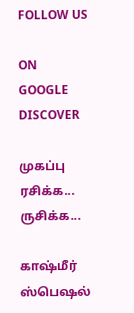FOLLOW US

ON GOOGLE DISCOVER

முகப்பு
ரசிக்க... ருசிக்க...

காஷ்மீர் ஸ்பெஷல்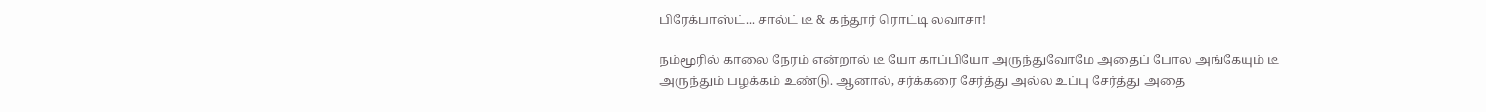பிரேக்பாஸ்ட்... சால்ட் டீ & கந்தூர் ரொட்டி லவாசா!

நம்மூரில் காலை நேரம் என்றால் டீ யோ காப்பியோ அருந்துவோமே அதைப் போல அங்கேயும் டீ அருந்தும் பழக்கம் உண்டு. ஆனால், சர்க்கரை சேர்த்து அல்ல உப்பு சேர்த்து அதை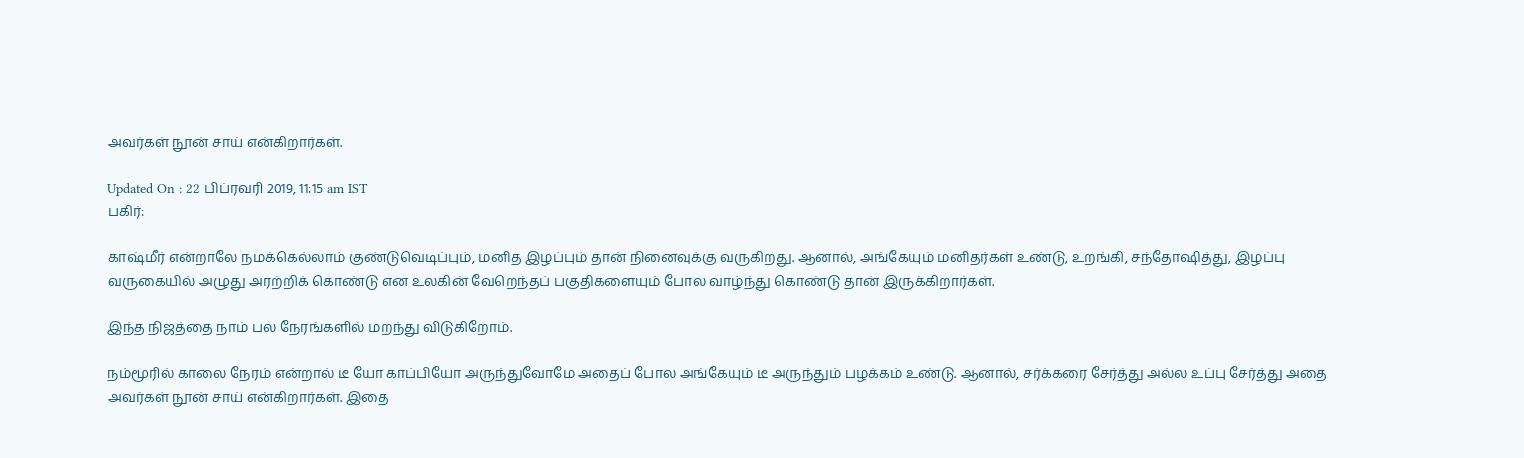அவர்கள் நூன் சாய் என்கிறார்கள்.

Updated On : 22 பிப்ரவரி 2019, 11:15 am IST
பகிர்:

காஷ்மீர் என்றாலே நமக்கெல்லாம் குண்டுவெடிப்பும், மனித இழப்பும் தான் நினைவுக்கு வருகிறது. ஆனால், அங்கேயும் மனிதர்கள் உண்டு, உறங்கி, சந்தோஷித்து, இழப்பு வருகையில் அழுது அரற்றிக் கொண்டு என உலகின் வேறெந்தப் பகுதிகளையும் போல வாழ்ந்து கொண்டு தான் இருக்கிறார்கள்.

இந்த நிஜத்தை நாம் பல நேரங்களில் மறந்து விடுகிறோம்.

நம்மூரில் காலை நேரம் என்றால் டீ யோ காப்பியோ அருந்துவோமே அதைப் போல அங்கேயும் டீ அருந்தும் பழக்கம் உண்டு. ஆனால், சர்க்கரை சேர்த்து அல்ல உப்பு சேர்த்து அதை அவர்கள் நூன் சாய் என்கிறார்கள். இதை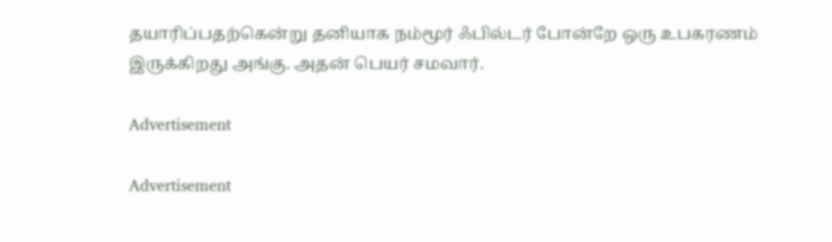தயாரிப்பதற்கென்று தனியாக நம்மூர் ஃபில்டர் போன்றே ஒரு உபகரணம் இருக்கிறது அங்கு. அதன் பெயர் சமவார்.

Advertisement

Advertisement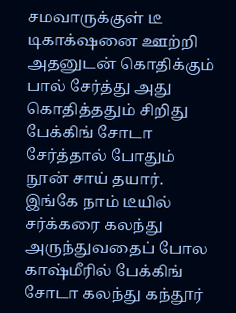சமவாருக்குள் டீ டிகாக்‌ஷனை ஊற்றி அதனுடன் கொதிக்கும் பால் சேர்த்து அது கொதித்ததும் சிறிது பேக்கிங் சோடா சேர்த்தால் போதும் நூன் சாய் தயார். இங்கே நாம் டீயில் சர்க்கரை கலந்து அருந்துவதைப் போல காஷ்மீரில் பேக்கிங் சோடா கலந்து கந்தூர்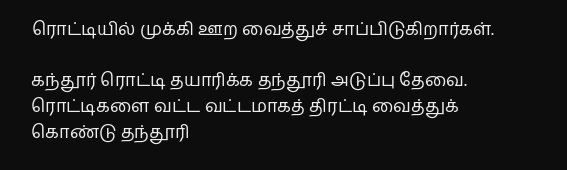ரொட்டியில் முக்கி ஊற வைத்துச் சாப்பிடுகிறார்கள்.

கந்தூர் ரொட்டி தயாரிக்க தந்தூரி அடுப்பு தேவை. ரொட்டிகளை வட்ட வட்டமாகத் திரட்டி வைத்துக் கொண்டு தந்தூரி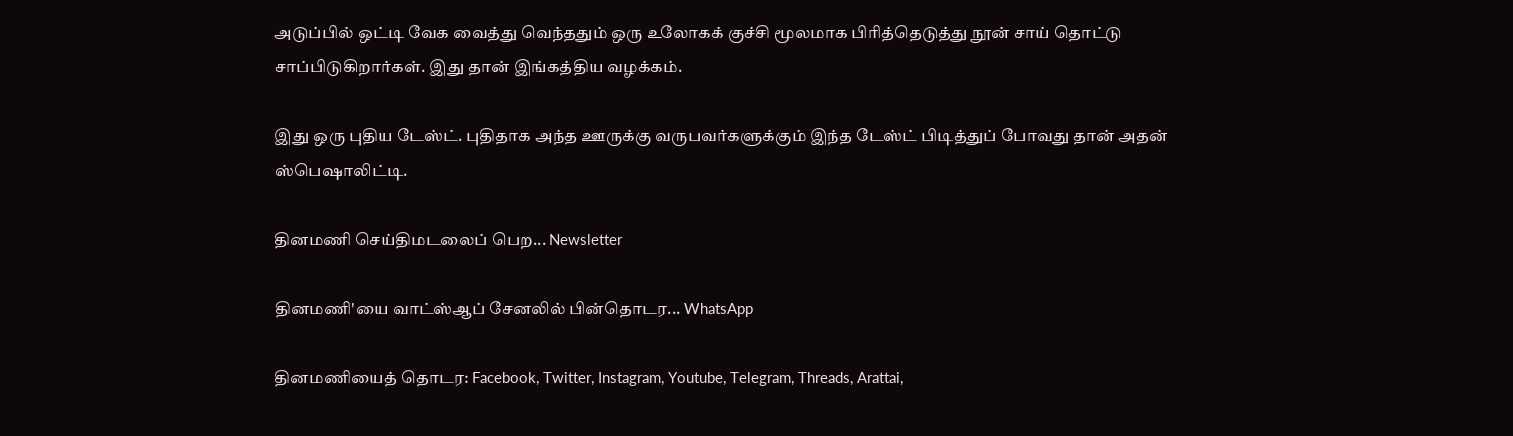அடுப்பில் ஒட்டி வேக வைத்து வெந்ததும் ஒரு உலோகக் குச்சி மூலமாக பிரித்தெடுத்து நூன் சாய் தொட்டு சாப்பிடுகிறார்கள். இது தான் இங்கத்திய வழக்கம்.

இது ஒரு புதிய டேஸ்ட். புதிதாக அந்த ஊருக்கு வருபவர்களுக்கும் இந்த டேஸ்ட் பிடித்துப் போவது தான் அதன் ஸ்பெஷாலிட்டி.

தினமணி செய்திமடலைப் பெற... Newsletter

தினமணி'யை வாட்ஸ்ஆப் சேனலில் பின்தொடர... WhatsApp

தினமணியைத் தொடர: Facebook, Twitter, Instagram, Youtube, Telegram, Threads, Arattai,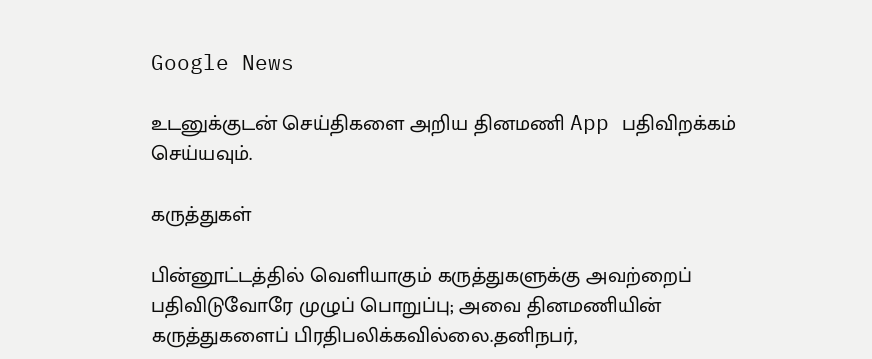Google News

உடனுக்குடன் செய்திகளை அறிய தினமணி App பதிவிறக்கம் செய்யவும்.

கருத்துகள்

பின்னூட்டத்தில் வெளியாகும் கருத்துகளுக்கு அவற்றைப் பதிவிடுவோரே முழுப் பொறுப்பு; அவை தினமணியின் கருத்துகளைப் பிரதிபலிக்கவில்லை.தனிநபர்,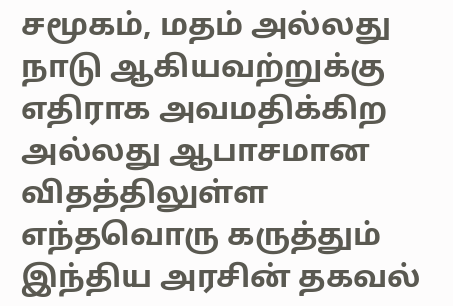சமூகம், மதம் அல்லது நாடு ஆகியவற்றுக்கு எதிராக அவமதிக்கிற அல்லது ஆபாசமான விதத்திலுள்ள எந்தவொரு கருத்தும் இந்திய அரசின் தகவல்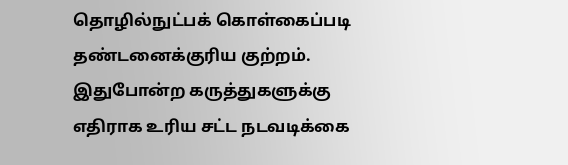தொழில்நுட்பக் கொள்கைப்படி தண்டனைக்குரிய குற்றம். இதுபோன்ற கருத்துகளுக்கு எதிராக உரிய சட்ட நடவடிக்கை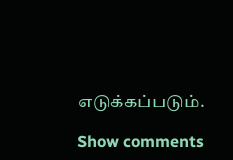எடுக்கப்படும்.

Show comments